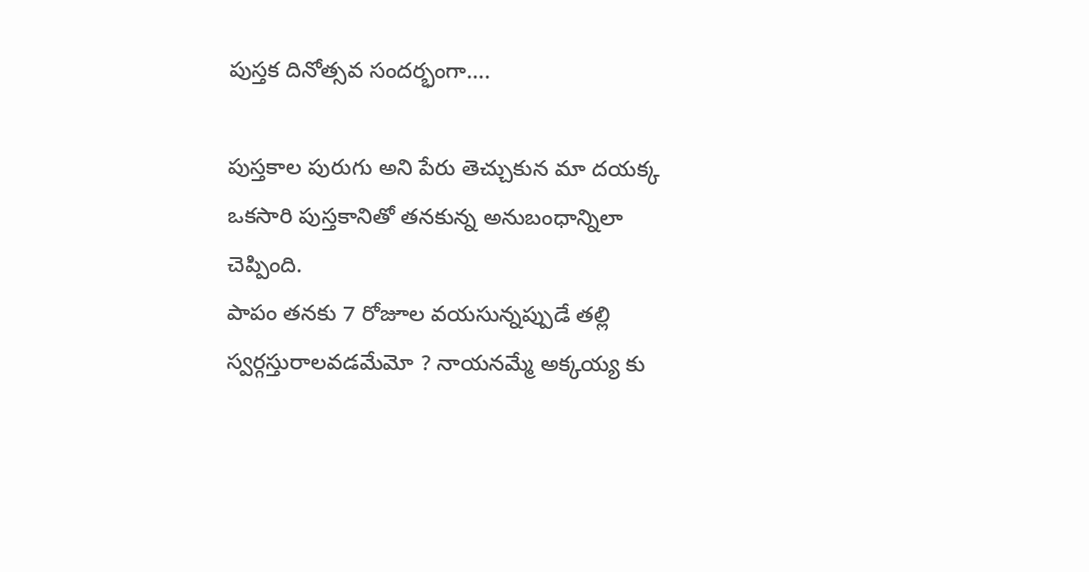పుస్తక దినోత్సవ సందర్భంగా….

పుస్తకాల పురుగు అని పేరు తెచ్చుకున మా దయక్క ఒకసారి పుస్తకానితో తనకున్న అనుబంధాన్నిలా చెప్పింది.
పాపం తనకు 7 రోజూల వయసున్నప్పుడే తల్లి స్వర్గస్తురాలవడమేమో ? నాయనమ్మే అక్కయ్య కు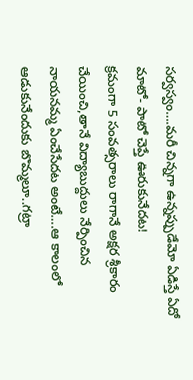సర్వస్వం….మరీ చిన్నగా ఉన్నప్పుడేమో ఏడిస్తే ఏదో మాటో- పాటో చెప్తే ఊరుకునేదట!
క్రమంగా 5 సంవత్సరాలు రాగానే అక్షర శ్రీకారం చేయించి,తానే విద్యాబుద్దులు నేర్పించిన నాయనమ్మ ఏంచేసేదట అంటే….ఆ కాలంలో ఆడుకునేందుకు బొమ్మలూ..గట్రా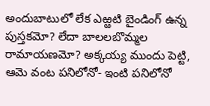అందుబాటులో లేక ఎఱ్ఱటి బైండింగ్ ఉన్న పుస్తకమో? లేదా బాలలబొమ్మల రామాయణమో? అక్కయ్య ముందు పెట్టి, ఆమె వంట పనిలోనో- ఇంటి పనిలోనో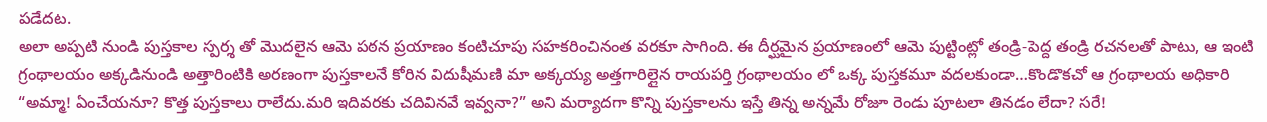పడేదట.
అలా అప్పటి నుండి పుస్తకాల స్పర్శ తో మొదలైన ఆమె పఠన ప్రయాణం కంటిచూపు సహకరించినంత వరకూ సాగింది. ఈ దీర్ఘమైన ప్రయాణంలో ఆమె పుట్టింట్లో తండ్రి-పెద్ద తండ్రి రచనలతో పాటు, ఆ ఇంటి గ్రంథాలయం అక్కడినుండి అత్తారింటికి అరణంగా పుస్తకాలనే కోరిన విదుషీమణి మా అక్కయ్య అత్తగారిల్లైన రాయపర్తి గ్రంథాలయం లో ఒక్క పుస్తకమూ వదలకుండా…కొండొకచో ఆ గ్రంథాలయ అధికారి “అమ్మా! ఏంచేయనూ? కొత్త పుస్తకాలు రాలేదు.మరి ఇదివరకు చదివినవే ఇవ్వనా?” అని మర్యాదగా కొన్ని పుస్తకాలను ఇస్తే తిన్న అన్నమే రోజూ రెండు పూటలా తినడం లేదా? సరే!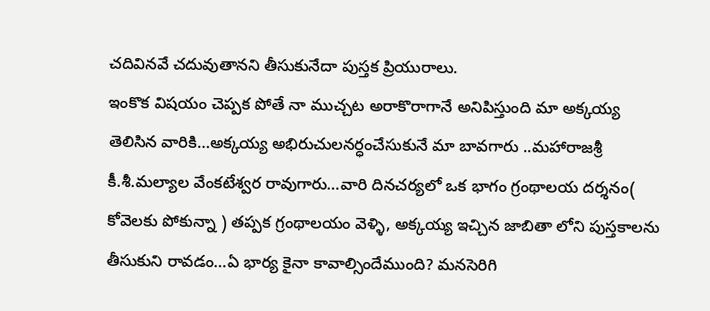చదివినవే చదువుతానని తీసుకునేదా పుస్తక ప్రియురాలు.
ఇంకొక విషయం చెప్పక పోతే నా ముచ్చట అరాకొరాగానే అనిపిస్తుంది మా అక్కయ్య తెలిసిన వారికి…అక్కయ్య అభిరుచులనర్ధంచేసుకునే మా బావగారు ..మహారాజశ్రీ కీ.శీ.మల్యాల వేంకటేశ్వర రావుగారు…వారి దినచర్యలో ఒక భాగం గ్రంథాలయ దర్శనం( కోవెలకు పోకున్నా ) తప్పక గ్రంథాలయం వెళ్ళి, అక్కయ్య ఇచ్చిన జాబితా లోని పుస్తకాలను తీసుకుని రావడం…ఏ భార్య కైనా కావాల్సిందేముంది? మనసెరిగి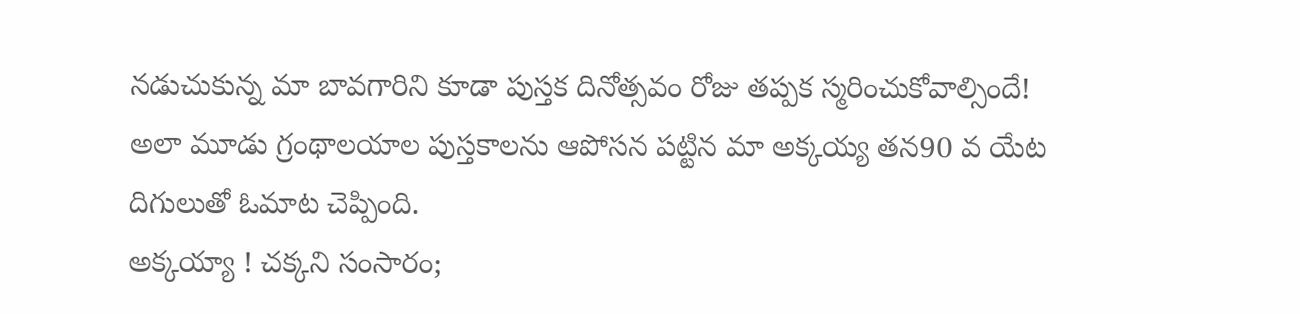నడుచుకున్న మా బావగారిని కూడా పుస్తక దినోత్సవం రోజు తప్పక స్మరించుకోవాల్సిందే!
అలా మూడు గ్రంథాలయాల పుస్తకాలను ఆపోసన పట్టిన మా అక్కయ్య తన90 వ యేట దిగులుతో ఓమాట చెప్పింది.
అక్కయ్యా ! చక్కని సంసారం;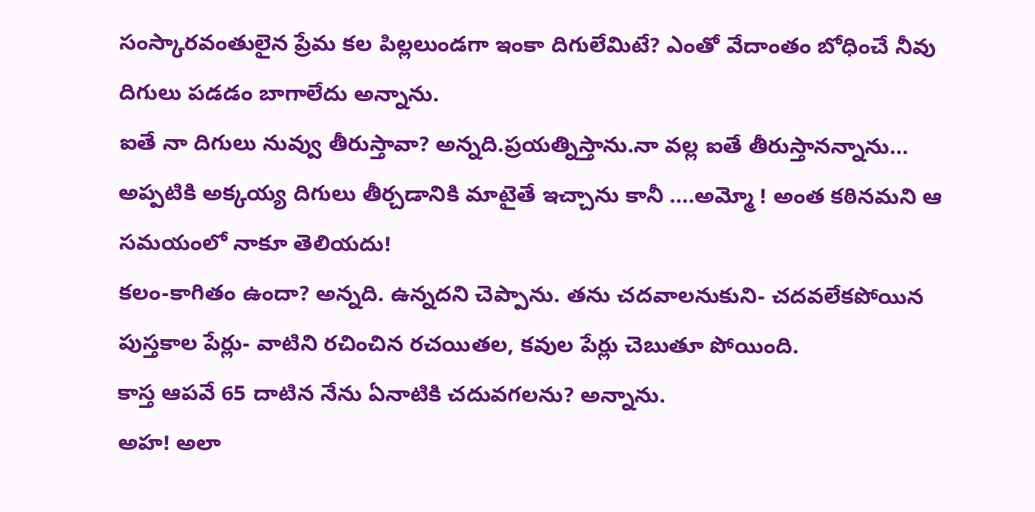సంస్కారవంతులైన ప్రేమ కల పిల్లలుండగా ఇంకా దిగులేమిటే? ఎంతో వేదాంతం బోధించే నీవు దిగులు పడడం బాగాలేదు అన్నాను.
ఐతే నా దిగులు నువ్వు తీరుస్తావా? అన్నది.ప్రయత్నిస్తాను.నా వల్ల ఐతే తీరుస్తానన్నాను…
అప్పటికి అక్కయ్య దిగులు తీర్చడానికి మాటైతే ఇచ్చాను కానీ ….అమ్మో ! అంత కఠినమని ఆ సమయంలో నాకూ తెలియదు!
కలం-కాగితం ఉందా? అన్నది. ఉన్నదని చెప్పాను. తను చదవాలనుకుని- చదవలేకపోయిన పుస్తకాల పేర్లు- వాటిని రచించిన రచయితల, కవుల పేర్లు చెబుతూ పోయింది.
కాస్త ఆపవే 65 దాటిన నేను ఏనాటికి చదువగలను? అన్నాను.
అహ! అలా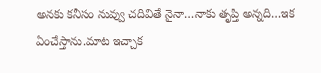అనకు కనీసం నువ్వు చదివితే నైనా…నాకు తృప్తి అన్నది…ఇక ఏంచేస్తాను.మాట ఇచ్చాక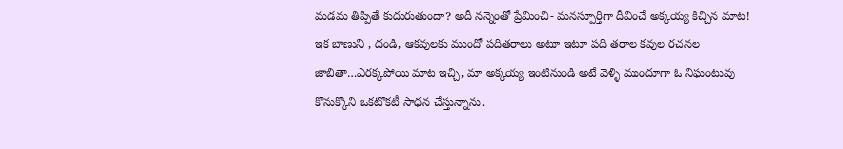మడమ తిప్పితే కుదురుతుందా? అదీ నన్నెంతో ప్రేమించి- మనస్పూర్తిగా దీవించే అక్కయ్య కిచ్చిన మాట!
ఇక బాణుని , దండి, ఆకవులకు ముందో పదితరాలు అటూ ఇటూ పది తరాల కవుల రచనల జాబితా…ఎరక్కపోయి మాట ఇచ్చి, మా అక్కయ్య ఇంటినుండి అటే వెళ్ళి ముందూగా ఓ నిఘంటువు కొనుక్కొని ఒకటొకటీ సాధన చేస్తున్నాను.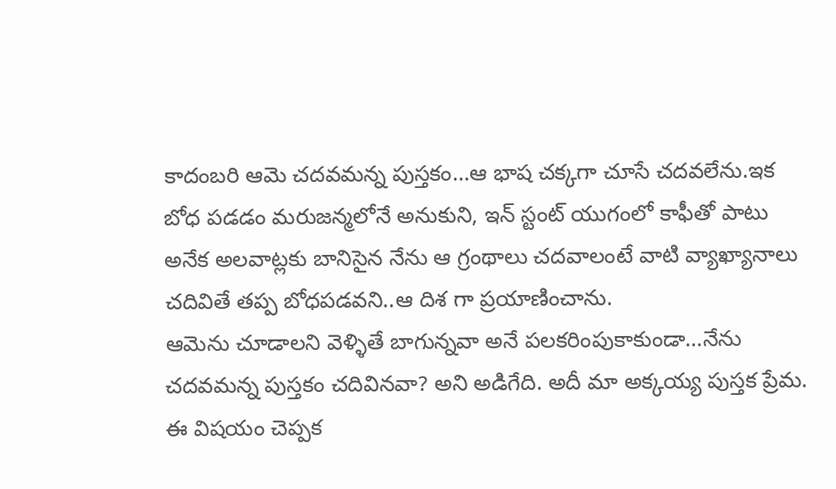కాదంబరి ఆమె చదవమన్న పుస్తకం…ఆ భాష చక్కగా చూసే చదవలేను.ఇక బోధ పడడం మరుజన్మలోనే అనుకుని, ఇన్ స్టంట్ యుగంలో కాఫీతో పాటు అనేక అలవాట్లకు బానిసైన నేను ఆ గ్రంథాలు చదవాలంటే వాటి వ్యాఖ్యానాలు చదివితే తప్ప బోధపడవని..ఆ దిశ గా ప్రయాణించాను.
ఆమెను చూడాలని వెళ్ళితే బాగున్నవా అనే పలకరింపుకాకుండా…నేను చదవమన్న పుస్తకం చదివినవా? అని అడిగేది. అదీ మా అక్కయ్య పుస్తక ప్రేమ.
ఈ విషయం చెప్పక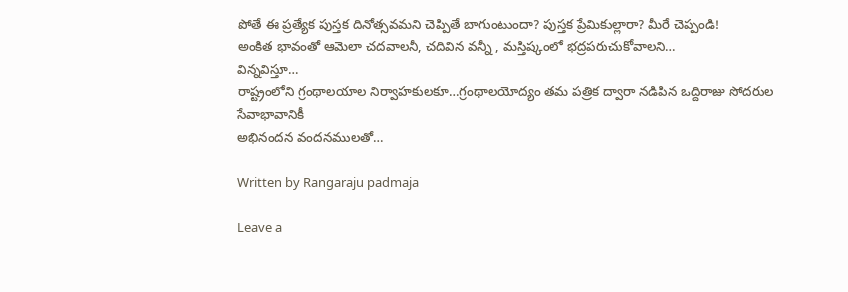పోతే ఈ ప్రత్యేక పుస్తక దినోత్సవమని చెప్పితే బాగుంటుందా? పుస్తక ప్రేమికుల్లారా? మీరే చెప్పండి!
అంకిత భావంతో ఆమెలా చదవాలనీ, చదివిన వన్నీ , మస్తిష్కంలో భద్రపరుచుకోవాలని…
విన్నవిస్తూ…
రాష్ట్రంలోని గ్రంథాలయాల నిర్వాహకులకూ…గ్రంథాలయోద్యం తమ పత్రిక ద్వారా నడిపిన ఒద్దిరాజు సోదరుల సేవాభావానికీ
అభినందన వందనములతో…

Written by Rangaraju padmaja

Leave a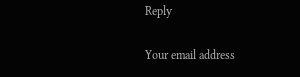Reply

Your email address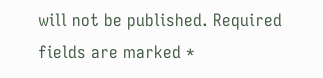will not be published. Required fields are marked *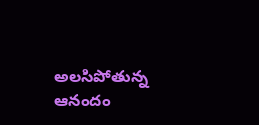అలసిపోతున్న ఆనందం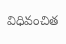విధివంచిత